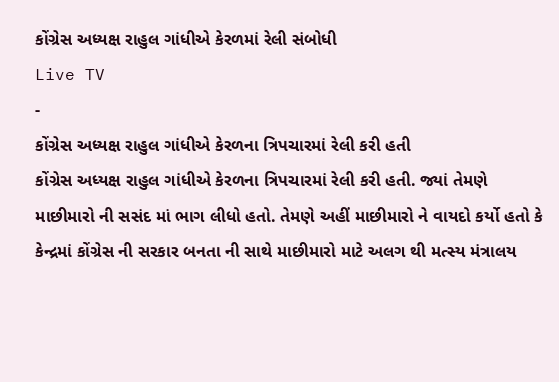કોંગ્રેસ અધ્યક્ષ રાહુલ ગાંધીએ કેરળમાં રેલી સંબોધી
Live TV
-
કોંગ્રેસ અધ્યક્ષ રાહુલ ગાંધીએ કેરળના ત્રિપચારમાં રેલી કરી હતી
કોંગ્રેસ અધ્યક્ષ રાહુલ ગાંધીએ કેરળના ત્રિપચારમાં રેલી કરી હતી. જ્યાં તેમણે માછીમારો ની સસંદ માં ભાગ લીધો હતો. તેમણે અહીં માછીમારો ને વાયદો કર્યો હતો કે કેન્દ્રમાં કોંગ્રેસ ની સરકાર બનતા ની સાથે માછીમારો માટે અલગ થી મત્સ્ય મંત્રાલય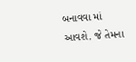બનાવવા માં આવશે. જે તેમના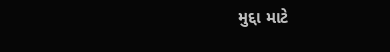મુદ્દા માટે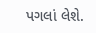પગલાં લેશે.